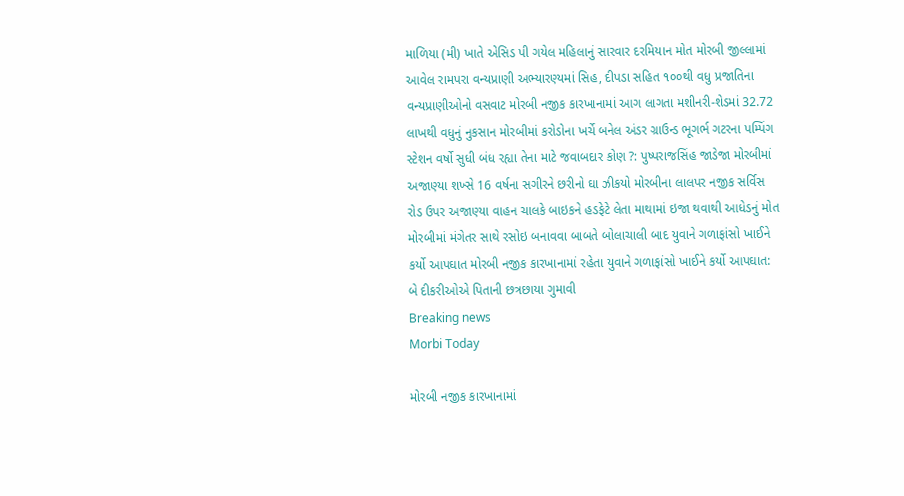માળિયા (મી) ખાતે એસિડ પી ગયેલ મહિલાનું સારવાર દરમિયાન મોત મોરબી જીલ્લામાં આવેલ રામપરા વન્યપ્રાણી અભ્યારણ્યમાં સિહ, દીપડા સહિત ૧૦૦થી વધુ પ્રજાતિના વન્યપ્રાણીઓનો વસવાટ મોરબી નજીક કારખાનામાં આગ લાગતા મશીનરી-શેડમાં 32.72 લાખથી વધુનું નુકસાન મોરબીમાં કરોડોના ખર્ચે બનેલ અંડર ગ્રાઉન્ડ ભૂગર્ભ ગટરના પમ્પિંગ સ્ટેશન વર્ષો સુધી બંધ રહ્યા તેના માટે જવાબદાર કોણ ?: પુષ્પરાજસિંહ જાડેજા મોરબીમાં અજાણ્યા શખ્સે 16 વર્ષના સગીરને છરીનો ઘા ઝીકયો મોરબીના લાલપર નજીક સર્વિસ રોડ ઉપર અજાણ્યા વાહન ચાલકે બાઇકને હડફેટે લેતા માથામાં ઇજા થવાથી આધેડનું મોત મોરબીમાં મંગેતર સાથે રસોઇ બનાવવા બાબતે બોલાચાલી બાદ યુવાને ગળાફાંસો ખાઈને કર્યો આપઘાત મોરબી નજીક કારખાનામાં રહેતા યુવાને ગળાફાંસો ખાઈને કર્યો આપઘાત: બે દીકરીઓએ પિતાની છત્રછાયા ગુમાવી
Breaking news
Morbi Today

મોરબી નજીક કારખાનામાં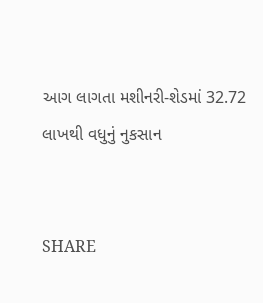આગ લાગતા મશીનરી-શેડમાં 32.72 લાખથી વધુનું નુકસાન


SHARE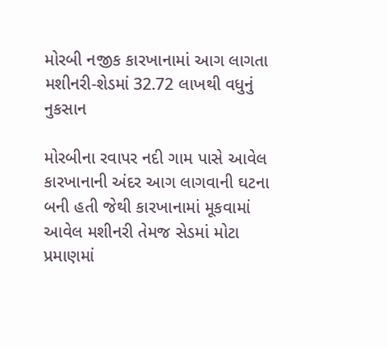મોરબી નજીક કારખાનામાં આગ લાગતા મશીનરી-શેડમાં 32.72 લાખથી વધુનું નુકસાન

મોરબીના રવાપર નદી ગામ પાસે આવેલ કારખાનાની અંદર આગ લાગવાની ઘટના બની હતી જેથી કારખાનામાં મૂકવામાં આવેલ મશીનરી તેમજ સેડમાં મોટા પ્રમાણમાં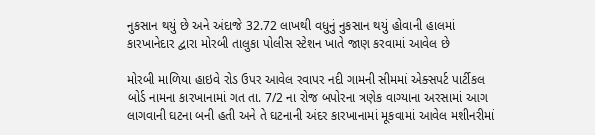નુકસાન થયું છે અને અંદાજે 32.72 લાખથી વધુનું નુકસાન થયું હોવાની હાલમાં કારખાનેદાર દ્વારા મોરબી તાલુકા પોલીસ સ્ટેશન ખાતે જાણ કરવામાં આવેલ છે

મોરબી માળિયા હાઇવે રોડ ઉપર આવેલ રવાપર નદી ગામની સીમમાં એક્સપર્ટ પાર્ટીકલ બોર્ડ નામના કારખાનામાં ગત તા. 7/2 ના રોજ બપોરના ત્રણેક વાગ્યાના અરસામાં આગ લાગવાની ઘટના બની હતી અને તે ઘટનાની અંદર કારખાનામાં મૂકવામાં આવેલ મશીનરીમાં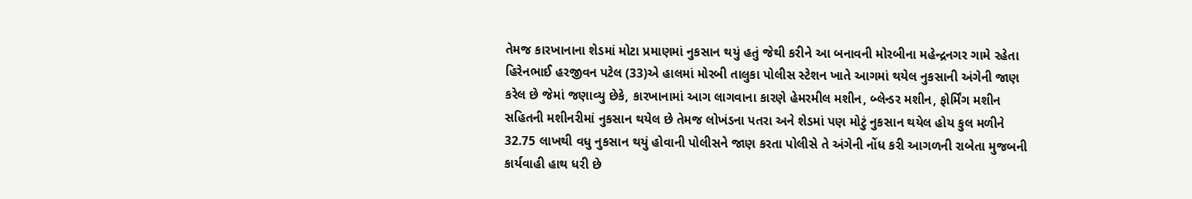તેમજ કારખાનાના શેડમાં મોટા પ્રમાણમાં નુકસાન થયું હતું જેથી કરીને આ બનાવની મોરબીના મહેન્દ્રનગર ગામે રહેતા હિરેનભાઈ હરજીવન પટેલ (33)એ હાલમાં મોરબી તાલુકા પોલીસ સ્ટેશન ખાતે આગમાં થયેલ નુકસાની અંગેની જાણ કરેલ છે જેમાં જણાવ્યુ છેકે, કારખાનામાં આગ લાગવાના કારણે હેમરમીલ મશીન, બ્લેન્ડર મશીન, ફોર્મિંગ મશીન સહિતની મશીનરીમાં નુકસાન થયેલ છે તેમજ લોખંડના પતરા અને શેડમાં પણ મોટું નુકસાન થયેલ હોય કુલ મળીને 32.75 લાખથી વધુ નુકસાન થયું હોવાની પોલીસને જાણ કરતા પોલીસે તે અંગેની નોંધ કરી આગળની રાબેતા મુજબની કાર્યવાહી હાથ ધરી છે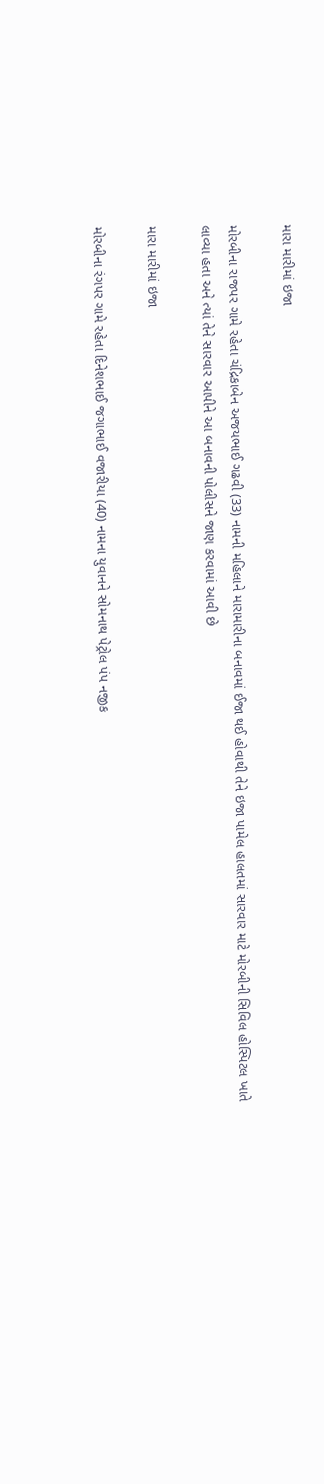મારા મારીમાં ઇજા

મોરબીના રાજપર ગામે રહેતા ચંદ્રિકાબેન અજયભાઈ ગઢવી (33) નામની મહિલાને મારામારીના બનાવમાં ઈજા થઈ હોવાથી તેને ઇજા પામેલ હાલતમાં સારવાર માટે મોરબીની સિવિલ હોસ્પિટલ ખાતે લાવ્યા હતા અને ત્યાં તેને સારવાર આપીને આ બનાવની પોલીસને જાણ કરવામાં આવી છે

મારા મારીમાં ઇજા

મોરબીના રંગપર ગામે રહેતા દિનેશભાઈ જગાભાઈ વજારીયા (40) નામના યુવાનને સોમનાથ પેટ્રોલ પંપ નજીક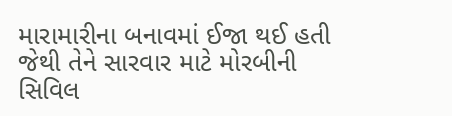મારામારીના બનાવમાં ઈજા થઈ હતી જેથી તેને સારવાર માટે મોરબીની સિવિલ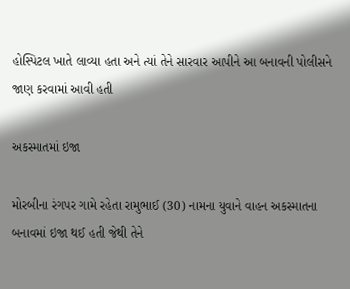હોસ્પિટલ ખાતે લાવ્યા હતા અને ત્યાં તેને સારવાર આપીને આ બનાવની પોલીસને જાણ કરવામાં આવી હતી

અકસ્માતમાં ઇજા

મોરબીના રંગપર ગામે રહેતા રામુભાઈ (30) નામના યુવાને વાહન અકસ્માતના બનાવમાં ઇજા થઈ હતી જેથી તેને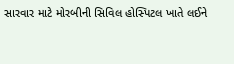સારવાર માટે મોરબીની સિવિલ હોસ્પિટલ ખાતે લઈને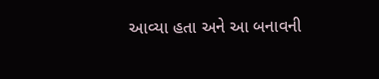આવ્યા હતા અને આ બનાવની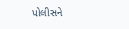પોલીસને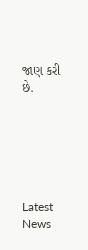જાણ કરી છે.






Latest News